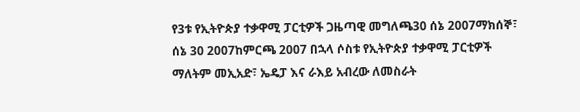የ3ቱ የኢትዮጵያ ተቃዋሚ ፓርቲዎች ጋዜጣዊ መግለጫ30 ሰኔ 2007ማክሰኞ፣ ሰኔ 30 2007ከምርጫ 2007 በኋላ ሶስቱ የኢትዮጵያ ተቃዋሚ ፓርቲዎች ማለትም መኢአድ፣ ኤዴፓ እና ራእይ አብረው ለመስራት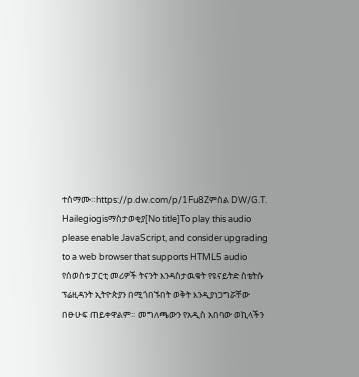ተስማሙ።https://p.dw.com/p/1Fu8Zምስል DW/G.T. Hailegiogisማስታወቂያ[No title]To play this audio please enable JavaScript, and consider upgrading to a web browser that supports HTML5 audio የሰወስቱ ፓርቲ መሪዎች ትናንት እንዳስታዉቁት የዩናይትድ ስቴትሱ ፕሬዚዳንት ኢትዮጵያን በሚጎበኙበት ወቅት እንዲያነጋግሯቸው በፁሁፍ ጠይቀዋልም። መግለጫውን የአዲስ አበባው ወኪላችን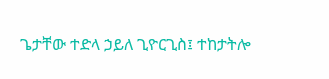ጌታቸው ተድላ ኃይለ ጊዮርጊስ፤ ተከታትሎ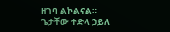ዘገባ ልኮልናል። ጌታቸው ተድላ ኃይለ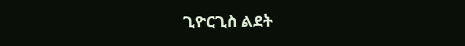ጊዮርጊስ ልደት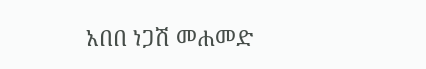አበበ ነጋሽ መሐመድ